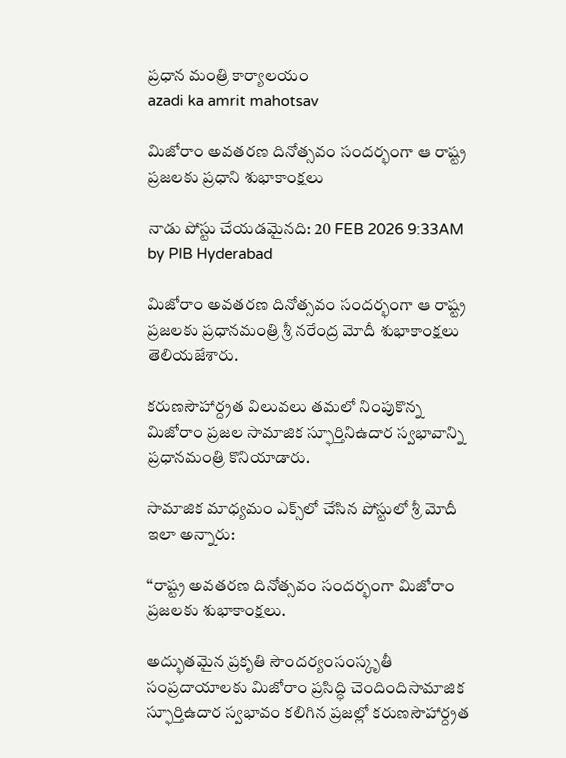ప్రధాన మంత్రి కార్యాలయం
azadi ka amrit mahotsav

మిజోరాం అవతరణ దినోత్సవం సందర్భంగా ఆ రాష్ట్ర ప్రజలకు ప్రధాని శుభాకాంక్షలు

నాడు పోస్టు చేయడమైనది: 20 FEB 2026 9:33AM by PIB Hyderabad

మిజోరాం అవతరణ దినోత్సవం సందర్భంగా ఆ రాష్ట్ర ప్రజలకు ప్రధానమంత్రి శ్రీ నరేంద్ర మోదీ శుభాకాంక్షలు తెలియజేశారు.

కరుణసౌహార్ద్రత విలువలు తమలో నింపుకొన్న మిజోరాం ప్రజల సామాజిక స్ఫూర్తినిఉదార స్వభావాన్ని ప్రధానమంత్రి కొనియాడారు.

సామాజిక మాధ్యమం ఎక్స్‌లో చేసిన పోస్టులో శ్రీ మోదీ ఇలా అన్నారు:

‘‘రాష్ట్ర అవతరణ దినోత్సవం సందర్భంగా మిజోరాం ప్రజలకు శుభాకాంక్షలు.

అద్భుతమైన ప్రకృతి సౌందర్యంసంస్కృతీ సంప్రదాయాలకు మిజోరాం ప్రసిద్ధి చెందిందిసామాజిక స్ఫూర్తిఉదార స్వభావం కలిగిన ప్రజల్లో కరుణసౌహార్ద్రత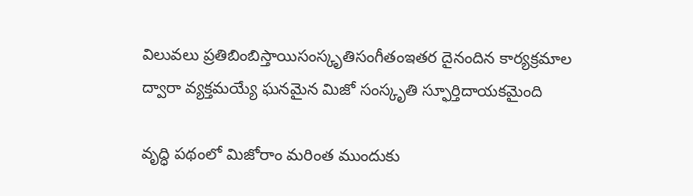విలువలు ప్రతిబింబిస్తాయిసంస్కృతిసంగీతంఇతర దైనందిన కార్యక్రమాల ద్వారా వ్యక్తమయ్యే ఘనమైన మిజో సంస్కృతి స్ఫూర్తిదాయకమైంది

వృద్ధి పథంలో మిజోరాం మరింత ముందుకు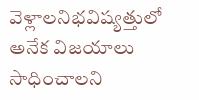వెళ్లాలనిభవిష్యత్తులో అనేక విజయాలు సాధించాలని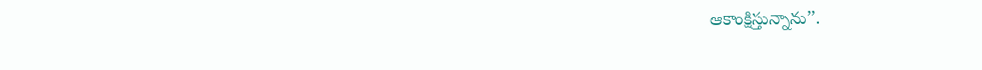ఆకాంక్షిస్తున్నాను’’.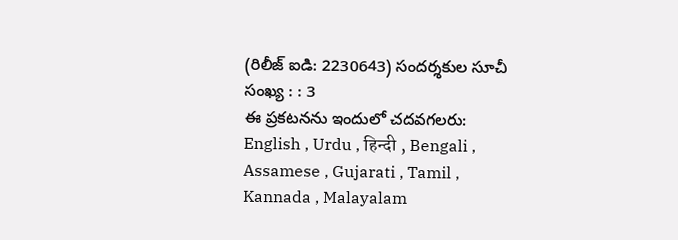(రిలీజ్ ఐడి: 2230643) సందర్శకుల సూచీ సంఖ్య : : 3
ఈ ప్రకటనను ఇందులో చదవగలరు: English , Urdu , हिन्दी , Bengali , Assamese , Gujarati , Tamil , Kannada , Malayalam